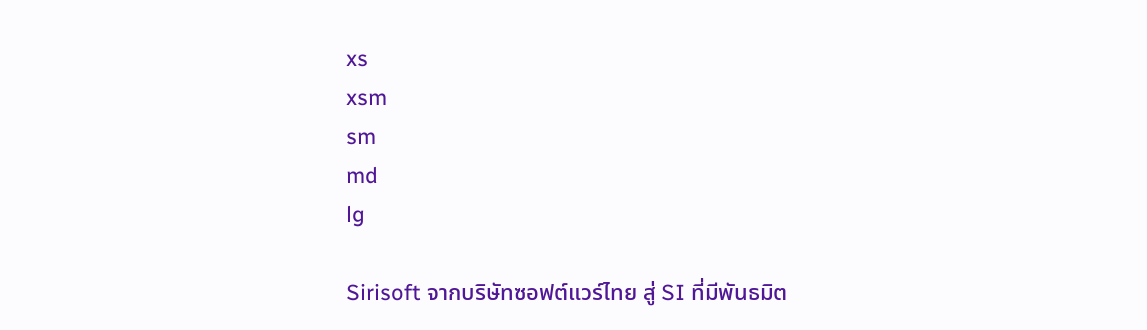xs
xsm
sm
md
lg

Sirisoft จากบริษัทซอฟต์แวร์ไทย สู่ SI ที่มีพันธมิต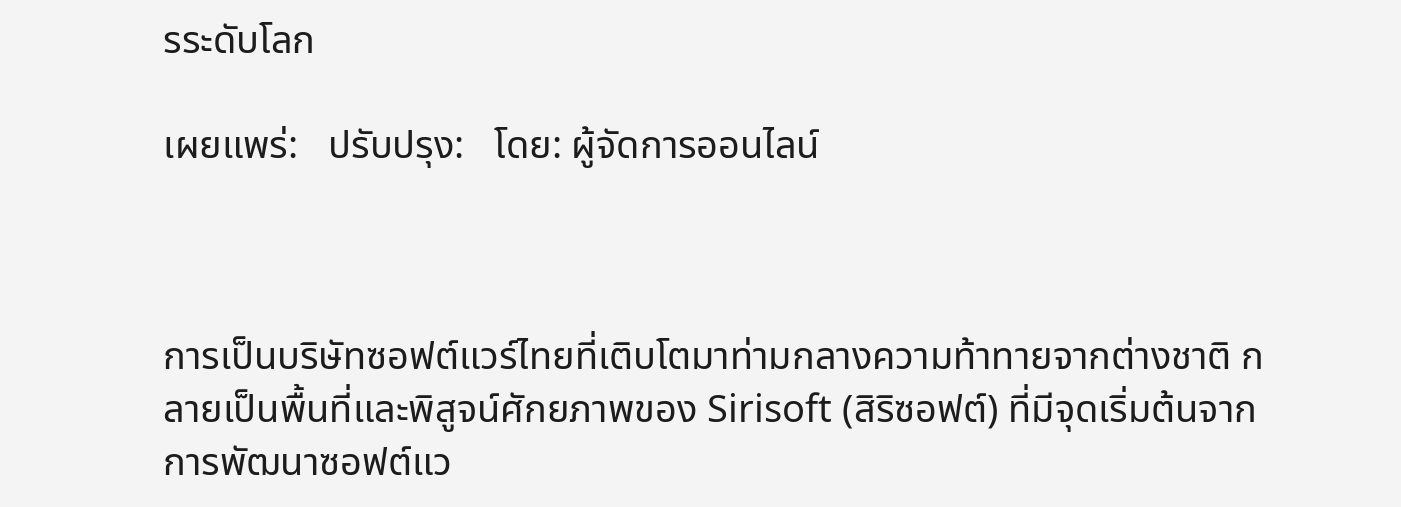รระดับโลก

เผยแพร่:   ปรับปรุง:   โดย: ผู้จัดการออนไลน์



การเป็นบริษัทซอฟต์แวร์ไทยที่เติบโตมาท่ามกลางความท้าทายจากต่างชาติ กลายเป็นพื้นที่และพิสูจน์ศักยภาพของ Sirisoft (สิริซอฟต์) ที่มีจุดเริ่มต้นจากการพัฒนาซอฟต์แว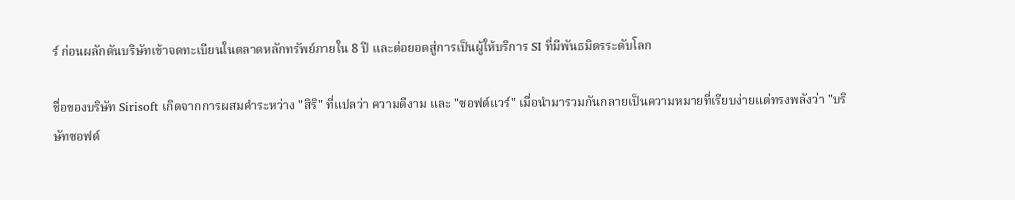ร์ ก่อนผลักดันบริษัทเข้าจดทะเบียนในตลาดหลักทรัพย์ภายใน 8 ปี และต่อยอดสู่การเป็นผู้ให้บริการ SI ที่มีพันธมิตรระดับโลก

ชื่อของบริษัท Sirisoft เกิดจากการผสมคำระหว่าง "สิริ" ที่แปลว่า ความดีงาม และ "ซอฟต์แวร์" เมื่อนำมารวมกันกลายเป็นความหมายที่เรียบง่ายแต่ทรงพลังว่า "บริษัทซอฟต์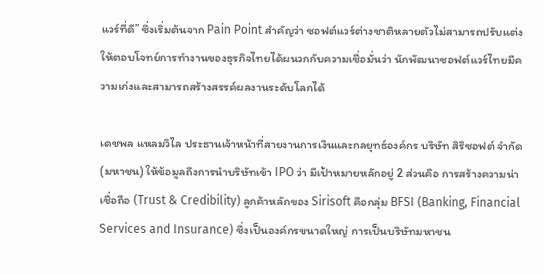แวร์ที่ดี” ซึ่งเริ่มต้นจาก Pain Point สำคัญว่า ซอฟต์แวร์ต่างชาติหลายตัวไม่สามารถปรับแต่ง ให้ตอบโจทย์การทำงานของธุรกิจไทยได้ผนวกกับความเชื่อมั่นว่า นักพัฒนาซอฟต์แวร์ไทยมีความเก่งและสามารถสร้างสรรค์ผลงานระดับโลกได้

เดชพล แหลมวิไล ประธานเจ้าหน้าที่สายงานการเงินและกลยุทธ์องค์กร บริษัท สิริซอฟต์ จำกัด (มหาชน) ให้ข้อมูลถึงการนำบริษัทเข้า IPO ว่า มีเป้าหมายหลักอยู่ 2 ส่วนคือ การสร้างความน่าเชื่อถือ (Trust & Credibility) ลูกค้าหลักของ Sirisoft คือกลุ่ม BFSI (Banking, Financial Services and Insurance) ซึ่งเป็นองค์กรขนาดใหญ่ การเป็นบริษัทมหาชน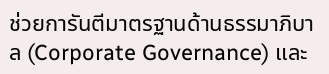ช่วยการันตีมาตรฐานด้านธรรมาภิบาล (Corporate Governance) และ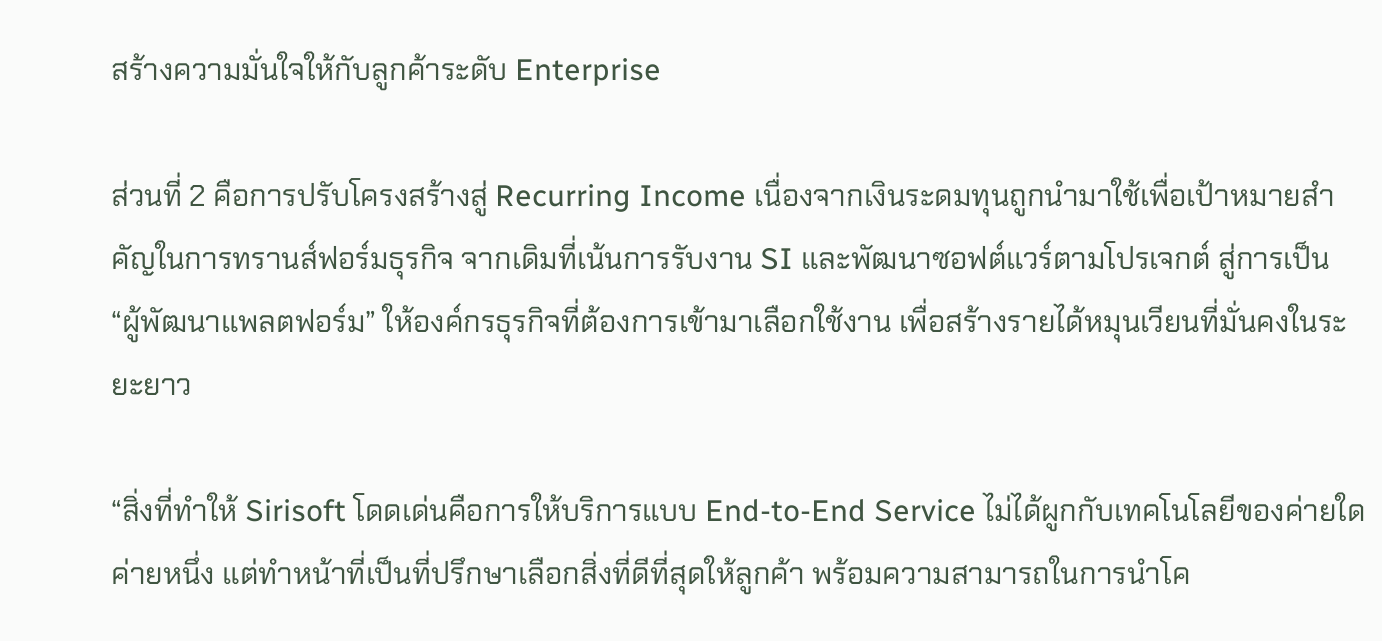สร้างความมั่นใจให้กับลูกค้าระดับ Enterprise

ส่วนที่ 2 คือการปรับโครงสร้างสู่ Recurring Income เนื่องจากเงินระดมทุนถูกนำมาใช้เพื่อเป้าหมายสำคัญในการทรานส์ฟอร์มธุรกิจ จากเดิมที่เน้นการรับงาน SI และพัฒนาซอฟต์แวร์ตามโปรเจกต์ สู่การเป็น “ผู้พัฒนาแพลตฟอร์ม” ให้องค์กรธุรกิจที่ต้องการเข้ามาเลือกใช้งาน เพื่อสร้างรายได้หมุนเวียนที่มั่นคงในระยะยาว

“สิ่งที่ทำให้ Sirisoft โดดเด่นคือการให้บริการแบบ End-to-End Service ไม่ได้ผูกกับเทคโนโลยีของค่ายใดค่ายหนึ่ง แต่ทำหน้าที่เป็นที่ปรึกษาเลือกสิ่งที่ดีที่สุดให้ลูกค้า พร้อมความสามารถในการนำโค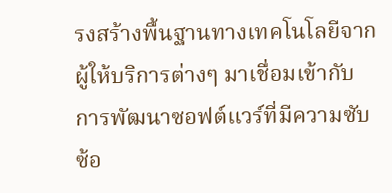รงสร้างพื้นฐานทางเทคโนโลยีจากผู้ให้บริการต่างๆ มาเชื่อมเข้ากับการพัฒนาซอฟต์แวร์ที่มีความซับซ้อ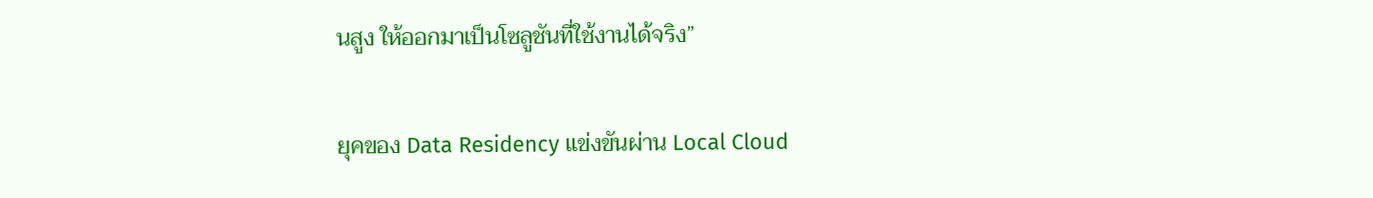นสูง ให้ออกมาเป็นโซลูชันที่ใช้งานได้จริง”

ยุคของ Data Residency แข่งขันผ่าน Local Cloud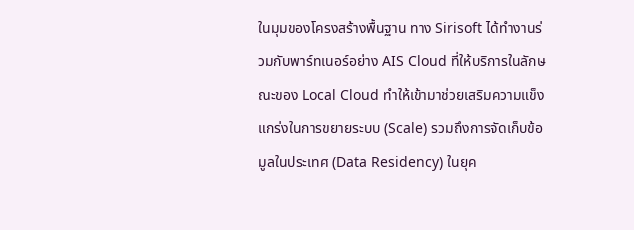ในมุมของโครงสร้างพื้นฐาน ทาง Sirisoft ได้ทำงานร่วมกับพาร์ทเนอร์อย่าง AIS Cloud ที่ให้บริการในลักษณะของ Local Cloud ทำให้เข้ามาช่วยเสริมความแข็งแกร่งในการขยายระบบ (Scale) รวมถึงการจัดเก็บข้อมูลในประเทศ (Data Residency) ในยุค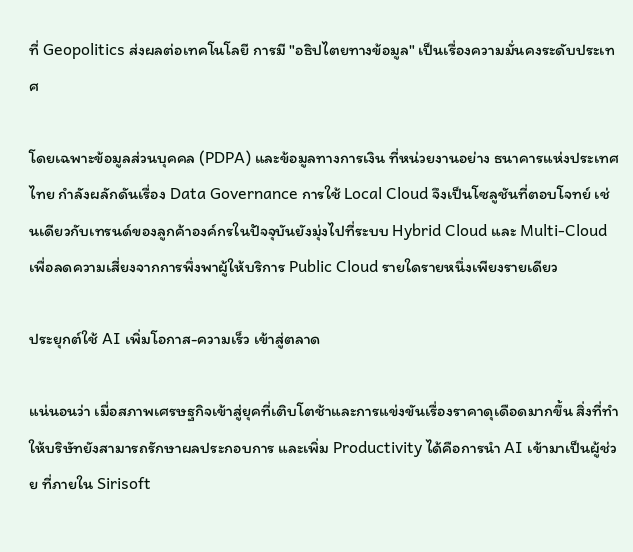ที่ Geopolitics ส่งผลต่อเทคโนโลยี การมี "อธิปไตยทางข้อมูล" เป็นเรื่องความมั่นคงระดับประเทศ

โดยเฉพาะข้อมูลส่วนบุคคล (PDPA) และข้อมูลทางการเงิน ที่หน่วยงานอย่าง ธนาคารแห่งประเทศไทย กำลังผลักดันเรื่อง Data Governance การใช้ Local Cloud จึงเป็นโซลูชันที่ตอบโจทย์ เช่นเดียวกับเทรนด์ของลูกค้าองค์กรในปัจจุบันยังมุ่งไปที่ระบบ Hybrid Cloud และ Multi-Cloud เพื่อลดความเสี่ยงจากการพึ่งพาผู้ให้บริการ Public Cloud รายใดรายหนึ่งเพียงรายเดียว

ประยุกต์ใช้ AI เพิ่มโอกาส-ความเร็ว เข้าสู่ตลาด

แน่นอนว่า เมื่อสภาพเศรษฐกิจเข้าสู่ยุคที่เติบโตช้าและการแข่งขันเรื่องราคาดุเดือดมากขึ้น สิ่งที่ทำให้บริษัทยังสามารถรักษาผลประกอบการ และเพิ่ม Productivity ได้คือการนำ AI เข้ามาเป็นผู้ช่วย ที่ภายใน Sirisoft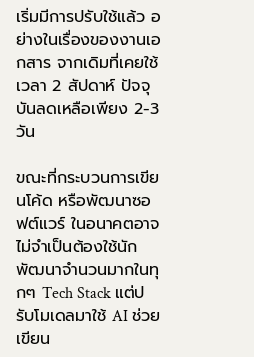เริ่มมีการปรับใช้แล้ว อย่างในเรื่องของงานเอกสาร จากเดิมที่เคยใช้เวลา 2 สัปดาห์ ปัจจุบันลดเหลือเพียง 2-3 วัน

ขณะที่กระบวนการเขียนโค้ด หรือพัฒนาซอฟต์แวร์ ในอนาคตอาจไม่จำเป็นต้องใช้นักพัฒนาจำนวนมากในทุกๆ Tech Stack แต่ปรับโมเดลมาใช้ AI ช่วยเขียน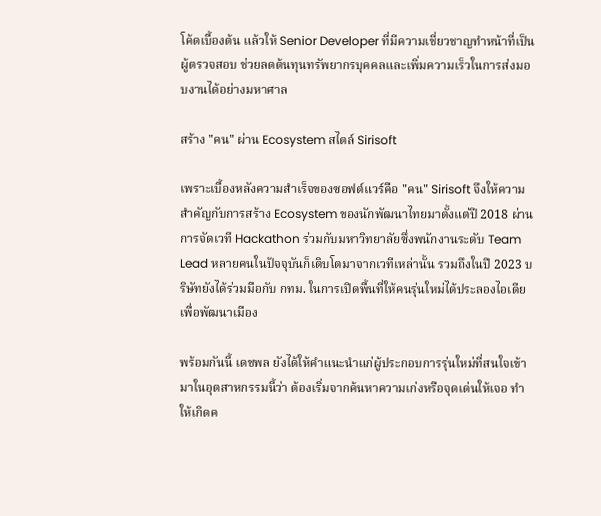โค้ดเบื้องต้น แล้วให้ Senior Developer ที่มีความเชี่ยวชาญทำหน้าที่เป็นผู้ตรวจสอบ ช่วยลดต้นทุนทรัพยากรบุคคลและเพิ่มความเร็วในการส่งมอบงานได้อย่างมหาศาล

สร้าง "คน" ผ่าน Ecosystem สไตล์ Sirisoft

เพราะเบื้องหลังความสำเร็จของซอฟต์แวร์คือ "คน" Sirisoft จึงให้ความสำคัญกับการสร้าง Ecosystem ของนักพัฒนาไทยมาตั้งแต่ปี 2018 ผ่านการจัดเวที Hackathon ร่วมกับมหาวิทยาลัยซึ่งพนักงานระดับ Team Lead หลายคนในปัจจุบันก็เติบโตมาจากเวทีเหล่านั้น รวมถึงในปี 2023 บริษัทยังได้ร่วมมือกับ กทม. ในการเปิดพื้นที่ให้คนรุ่นใหม่ได้ประลองไอเดียเพื่อพัฒนาเมือง

พร้อมกันนี้ เดชพล ยังได้ให้คำแนะนำแก่ผู้ประกอบการรุ่นใหม่ที่สนใจเข้ามาในอุตสาหกรรมนี้ว่า ต้องเริ่มจากค้นหาความเก่งหรือจุดเด่นให้เจอ ทำให้เกิดค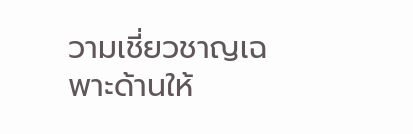วามเชี่ยวชาญเฉพาะด้านให้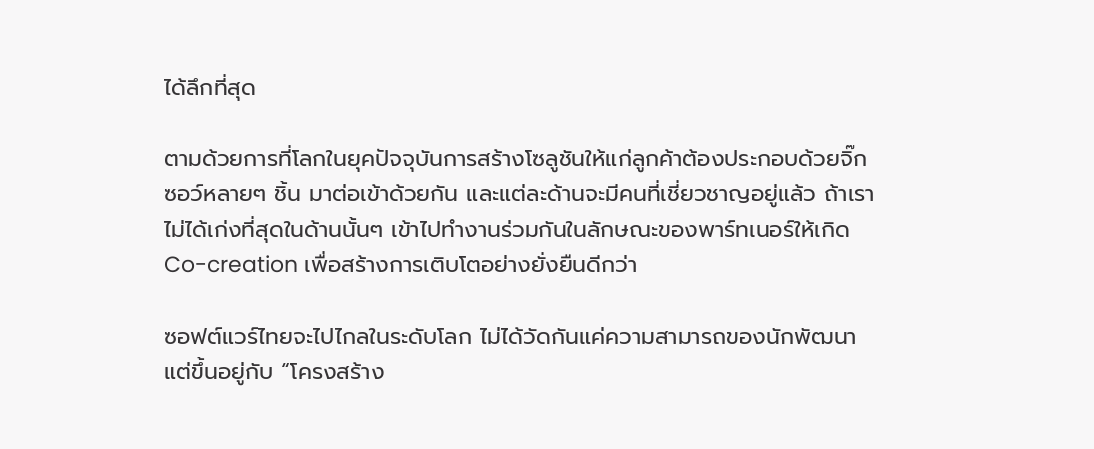ได้ลึกที่สุด

ตามด้วยการที่โลกในยุคปัจจุบันการสร้างโซลูชันให้แก่ลูกค้าต้องประกอบด้วยจิ๊กซอว์หลายๆ ชิ้น มาต่อเข้าด้วยกัน และแต่ละด้านจะมีคนที่เชี่ยวชาญอยู่แล้ว ถ้าเราไม่ได้เก่งที่สุดในด้านนั้นๆ เข้าไปทำงานร่วมกันในลักษณะของพาร์ทเนอร์ให้เกิด Co-creation เพื่อสร้างการเติบโตอย่างยั่งยืนดีกว่า

ซอฟต์แวร์ไทยจะไปไกลในระดับโลก ไม่ได้วัดกันแค่ความสามารถของนักพัฒนา แต่ขึ้นอยู่กับ “โครงสร้าง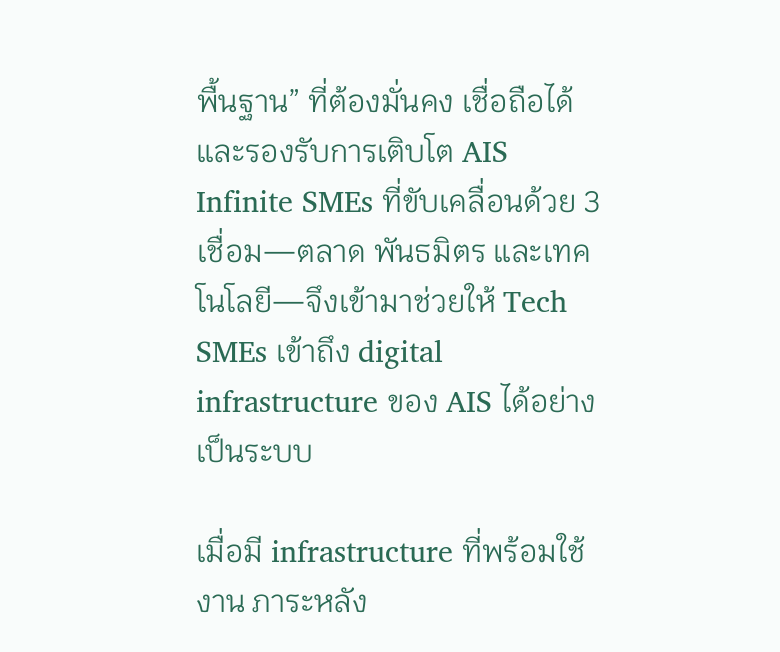พื้นฐาน” ที่ต้องมั่นคง เชื่อถือได้ และรองรับการเติบโต AIS Infinite SMEs ที่ขับเคลื่อนด้วย 3 เชื่อม—ตลาด พันธมิตร และเทคโนโลยี—จึงเข้ามาช่วยให้ Tech SMEs เข้าถึง digital infrastructure ของ AIS ได้อย่างเป็นระบบ

เมื่อมี infrastructure ที่พร้อมใช้งาน ภาระหลัง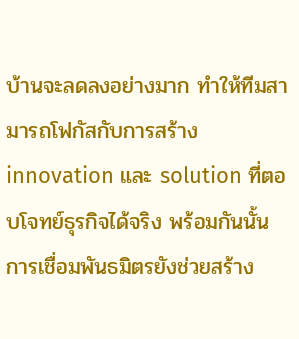บ้านจะลดลงอย่างมาก ทำให้ทีมสามารถโฟกัสกับการสร้าง innovation และ solution ที่ตอบโจทย์ธุรกิจได้จริง พร้อมกันนั้น การเชื่อมพันธมิตรยังช่วยสร้าง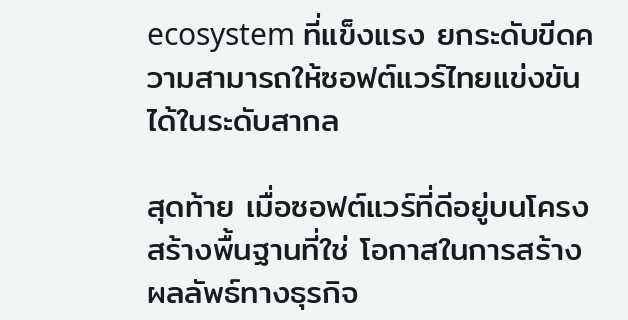ecosystem ที่แข็งแรง ยกระดับขีดความสามารถให้ซอฟต์แวร์ไทยแข่งขันได้ในระดับสากล

สุดท้าย เมื่อซอฟต์แวร์ที่ดีอยู่บนโครงสร้างพื้นฐานที่ใช่ โอกาสในการสร้างผลลัพธ์ทางธุรกิจ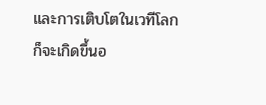และการเติบโตในเวทีโลกก็จะเกิดขึ้นอ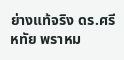ย่างแท้จริง ดร.ศรีหทัย พราหม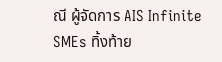ณี ผู้จัดการ AIS Infinite SMEs ทิ้งท้าย